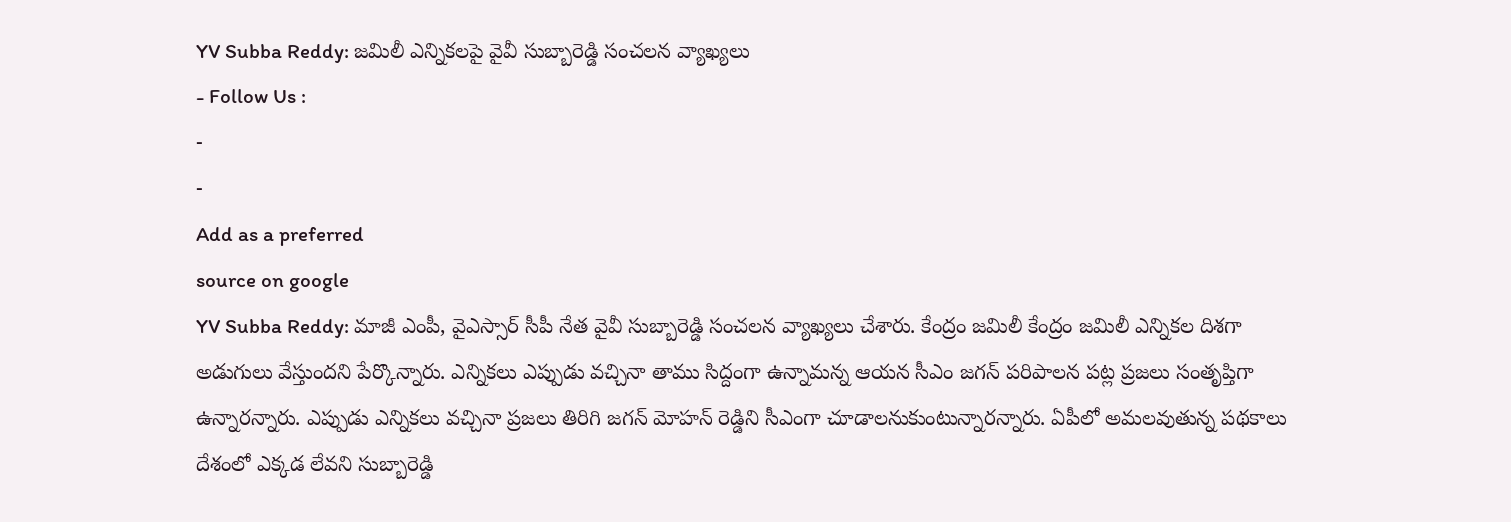YV Subba Reddy: జమిలీ ఎన్నికలపై వైవీ సుబ్బారెడ్డి సంచలన వ్యాఖ్యలు
- Follow Us :
-
-
Add as a preferred
source on google
YV Subba Reddy: మాజీ ఎంపీ, వైఎస్సార్ సీపీ నేత వైవీ సుబ్బారెడ్డి సంచలన వ్యాఖ్యలు చేశారు. కేంద్రం జమిలీ కేంద్రం జమిలీ ఎన్నికల దిశగా అడుగులు వేస్తుందని పేర్కొన్నారు. ఎన్నికలు ఎప్పుడు వచ్చినా తాము సిద్దంగా ఉన్నామన్న ఆయన సీఎం జగన్ పరిపాలన పట్ల ప్రజలు సంతృప్తిగా ఉన్నారన్నారు. ఎప్పుడు ఎన్నికలు వచ్చినా ప్రజలు తిరిగి జగన్ మోహన్ రెడ్డిని సీఎంగా చూడాలనుకుంటున్నారన్నారు. ఏపీలో అమలవుతున్న పథకాలు దేశంలో ఎక్కడ లేవని సుబ్బారెడ్డి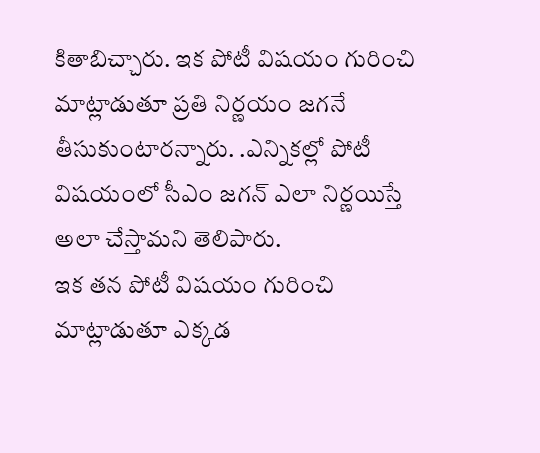కితాబిచ్చారు. ఇక పోటీ విషయం గురించి మాట్లాడుతూ ప్రతి నిర్ణయం జగనే తీసుకుంటారన్నారు. .ఎన్నికల్లో పోటీ విషయంలో సీఎం జగన్ ఎలా నిర్ణయిస్తే అలా చేస్తామని తెలిపారు.
ఇక తన పోటీ విషయం గురించి మాట్లాడుతూ ఎక్కడ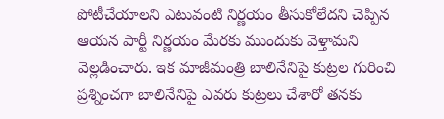పోటీచేయాలని ఎటువంటి నిర్ణయం తీసుకోలేదని చెప్పిన ఆయన పార్టీ నిర్ణయం మేరకు ముందుకు వెళ్తామని వెల్లడించారు. ఇక మాజీమంత్రి బాలినేనిపై కుట్రల గురించి ప్రశ్నించగా బాలినేనిపై ఎవరు కుట్రలు చేశారో తనకు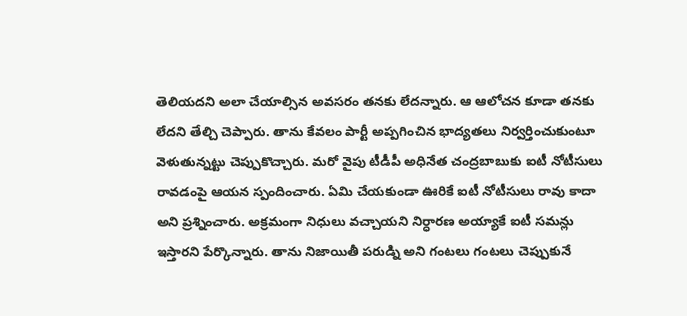తెలియదని అలా చేయాల్సిన అవసరం తనకు లేదన్నారు. ఆ ఆలోచన కూడా తనకు లేదని తేల్చి చెప్పారు. తాను కేవలం పార్టీ అప్పగించిన భాద్యతలు నిర్వర్తించుకుంటూ వెళుతున్నట్టు చెప్పుకొచ్చారు. మరో వైపు టీడీపీ అధినేత చంద్రబాబుకు ఐటీ నోటీసులు రావడంపై ఆయన స్పందించారు. ఏమి చేయకుండా ఊరికే ఐటీ నోటీసులు రావు కాదా అని ప్రశ్నించారు. అక్రమంగా నిధులు వచ్చాయని నిర్ధారణ అయ్యాకే ఐటీ సమన్లు ఇస్తారని పేర్కొన్నారు. తాను నిజాయితీ పరుడ్ని అని గంటలు గంటలు చెప్పుకునే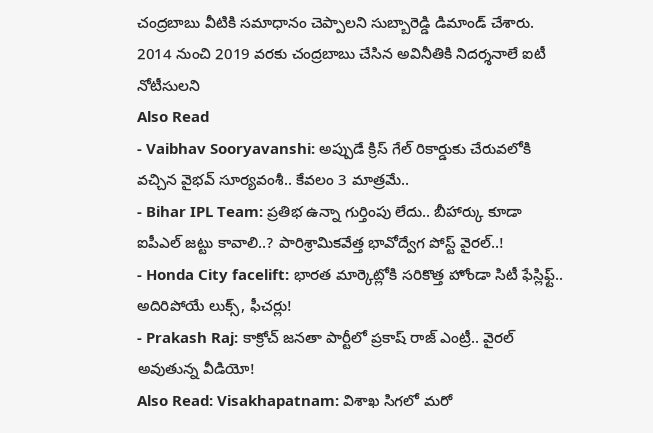చంద్రబాబు వీటికి సమాధానం చెప్పాలని సుబ్బారెడ్డి డిమాండ్ చేశారు. 2014 నుంచి 2019 వరకు చంద్రబాబు చేసిన అవినీతికి నిదర్శనాలే ఐటీ నోటీసులని
Also Read
- Vaibhav Sooryavanshi: అప్పుడే క్రిస్ గేల్ రికార్డుకు చేరువలోకి వచ్చిన వైభవ్ సూర్యవంశీ.. కేవలం 3 మాత్రమే..
- Bihar IPL Team: ప్రతిభ ఉన్నా గుర్తింపు లేదు.. బీహార్కు కూడా ఐపీఎల్ జట్టు కావాలి..? పారిశ్రామికవేత్త భావోద్వేగ పోస్ట్ వైరల్..!
- Honda City facelift: భారత మార్కెట్లోకి సరికొత్త హోండా సిటీ ఫేస్లిఫ్ట్.. అదిరిపోయే లుక్స్, ఫీచర్లు!
- Prakash Raj: కాక్రోచ్ జనతా పార్టీలో ప్రకాష్ రాజ్ ఎంట్రీ.. వైరల్ అవుతున్న వీడియో!
Also Read: Visakhapatnam: విశాఖ సిగలో మరో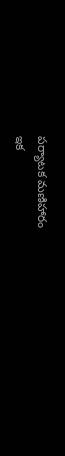పర్యాటక మణిహారం
ఇక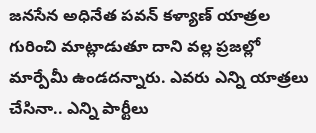జనసేన అధినేత పవన్ కళ్యాణ్ యాత్రల గురించి మాట్లాడుతూ దాని వల్ల ప్రజల్లో మార్పేమీ ఉండదన్నారు. ఎవరు ఎన్ని యాత్రలు చేసినా.. ఎన్ని పార్టీలు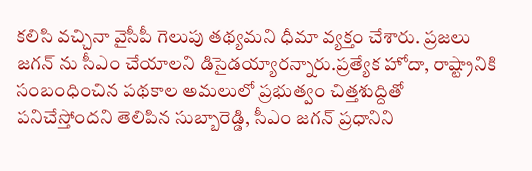కలిసి వచ్చినా వైసీపీ గెలుపు తథ్యమని ధీమా వ్యక్తం చేశారు. ప్రజలు జగన్ ను సీఎం చేయాలని డిసైడయ్యారన్నారు.ప్రత్యేక హోదా, రాష్ట్రానికి సంబంధించిన పథకాల అమలులో ప్రభుత్వం చిత్తశుద్దితో పనిచేస్తోందని తెలిపిన సుబ్బారెడ్డి, సీఎం జగన్ ప్రధానిని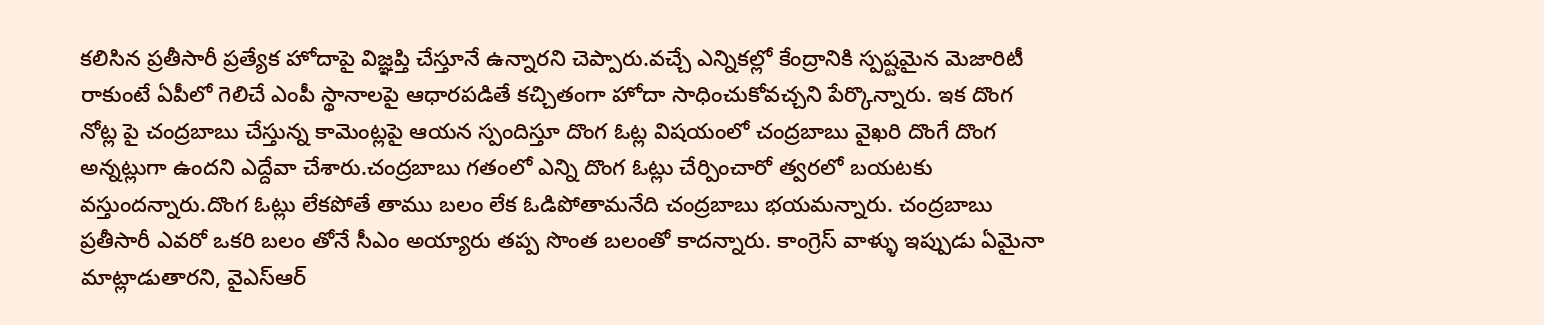కలిసిన ప్రతీసారీ ప్రత్యేక హోదాపై విజ్ఞప్తి చేస్తూనే ఉన్నారని చెప్పారు.వచ్చే ఎన్నికల్లో కేంద్రానికి స్పష్టమైన మెజారిటీ రాకుంటే ఏపీలో గెలిచే ఎంపీ స్థానాలపై ఆధారపడితే కచ్చితంగా హోదా సాధించుకోవచ్చని పేర్కొన్నారు. ఇక దొంగ నోట్ల పై చంద్రబాబు చేస్తున్న కామెంట్లపై ఆయన స్పందిస్తూ దొంగ ఓట్ల విషయంలో చంద్రబాబు వైఖరి దొంగే దొంగ అన్నట్లుగా ఉందని ఎద్దేవా చేశారు.చంద్రబాబు గతంలో ఎన్ని దొంగ ఓట్లు చేర్పించారో త్వరలో బయటకు వస్తుందన్నారు.దొంగ ఓట్లు లేకపోతే తాము బలం లేక ఓడిపోతామనేది చంద్రబాబు భయమన్నారు. చంద్రబాబు ప్రతీసారీ ఎవరో ఒకరి బలం తోనే సీఎం అయ్యారు తప్ప సొంత బలంతో కాదన్నారు. కాంగ్రెస్ వాళ్ళు ఇప్పుడు ఏమైనా మాట్లాడుతారని, వైఎస్ఆర్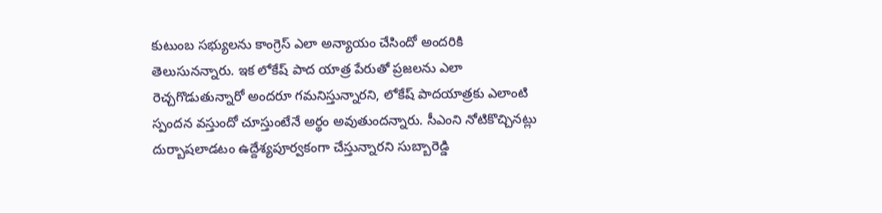కుటుంబ సభ్యులను కాంగ్రెస్ ఎలా అన్యాయం చేసిందో అందరికి తెలుసునన్నారు. ఇక లోకేష్ పాద యాత్ర పేరుతో ప్రజలను ఎలా రెచ్చగొడుతున్నారో అందరూ గమనిస్తున్నారని, లోకేష్ పాదయాత్రకు ఎలాంటి స్పందన వస్తుందో చూస్తుంటేనే అర్థం అవుతుందన్నారు. సీఎంని నోటికొచ్చినట్లు దుర్బాషలాడటం ఉద్దేశ్యపూర్వకంగా చేస్తున్నారని సుబ్బారెడ్డి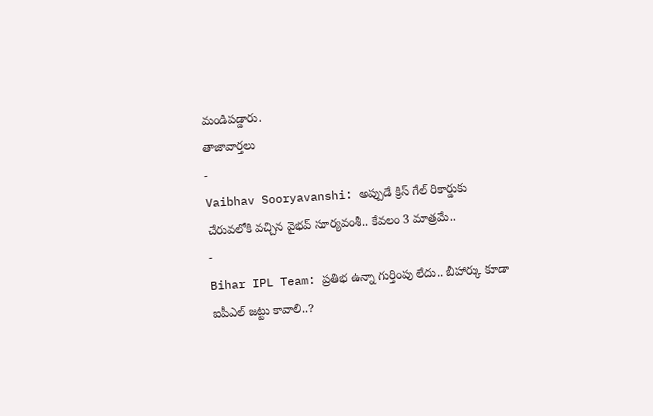మండిపడ్డారు.
తాజావార్తలు
-
Vaibhav Sooryavanshi: అప్పుడే క్రిస్ గేల్ రికార్డుకు చేరువలోకి వచ్చిన వైభవ్ సూర్యవంశీ.. కేవలం 3 మాత్రమే..
-
Bihar IPL Team: ప్రతిభ ఉన్నా గుర్తింపు లేదు.. బీహార్కు కూడా ఐపీఎల్ జట్టు కావాలి..?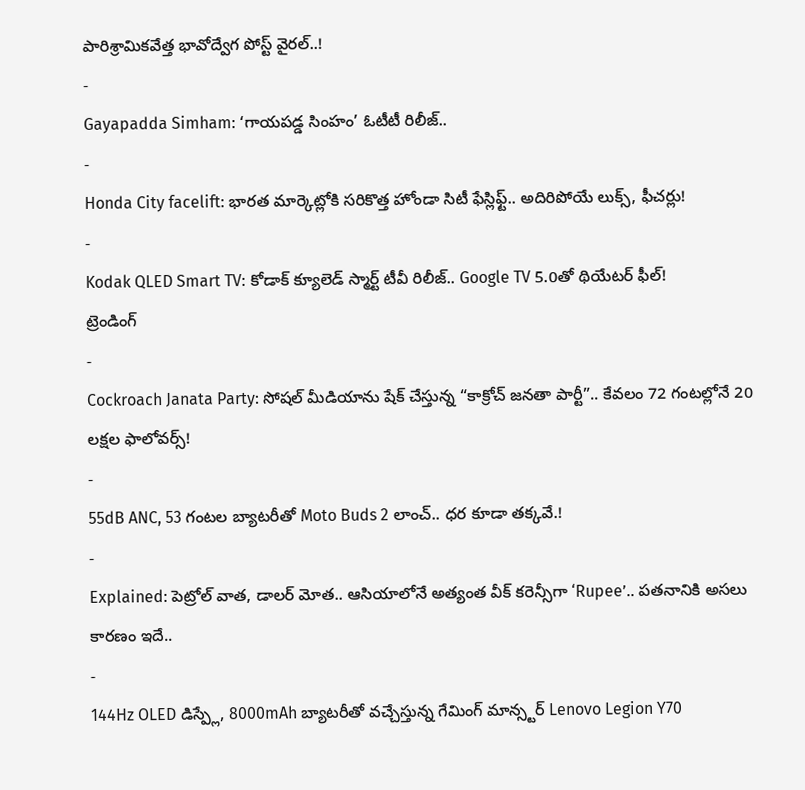పారిశ్రామికవేత్త భావోద్వేగ పోస్ట్ వైరల్..!
-
Gayapadda Simham: ‘గాయపడ్డ సింహం’ ఓటీటీ రిలీజ్..
-
Honda City facelift: భారత మార్కెట్లోకి సరికొత్త హోండా సిటీ ఫేస్లిఫ్ట్.. అదిరిపోయే లుక్స్, ఫీచర్లు!
-
Kodak QLED Smart TV: కోడాక్ క్యూలెడ్ స్మార్ట్ టీవీ రిలీజ్.. Google TV 5.0తో థియేటర్ ఫీల్!
ట్రెండింగ్
-
Cockroach Janata Party: సోషల్ మీడియాను షేక్ చేస్తున్న “కాక్రోచ్ జనతా పార్టీ”.. కేవలం 72 గంటల్లోనే 20 లక్షల ఫాలోవర్స్!
-
55dB ANC, 53 గంటల బ్యాటరీతో Moto Buds 2 లాంచ్.. ధర కూడా తక్కవే.!
-
Explained: పెట్రోల్ వాత, డాలర్ మోత.. ఆసియాలోనే అత్యంత వీక్ కరెన్సీగా ‘Rupee’.. పతనానికి అసలు కారణం ఇదే..
-
144Hz OLED డిస్ప్లే, 8000mAh బ్యాటరీతో వచ్చేస్తున్న గేమింగ్ మాన్స్టర్ Lenovo Legion Y70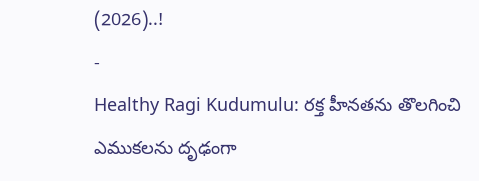(2026)..!
-
Healthy Ragi Kudumulu: రక్త హీనతను తొలగించి ఎముకలను దృఢంగా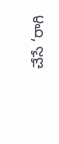చేసే ‘రాగి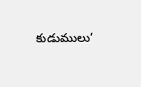కుడుములు’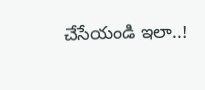చేసేయండి ఇలా..!